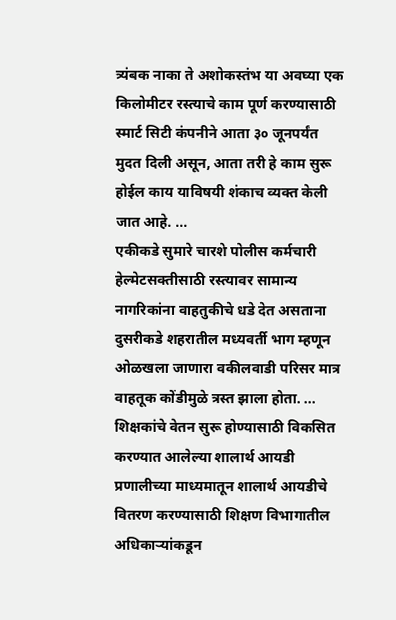त्र्यंबक नाका ते अशोकस्तंभ या अवघ्या एक किलोमीटर रस्त्याचे काम पूर्ण करण्यासाठी स्मार्ट सिटी कंपनीने आता ३० जूनपर्यंत मुदत दिली असून, आता तरी हे काम सुरू होईल काय याविषयी शंकाच व्यक्त केली जात आहे. ...
एकीकडे सुमारे चारशे पोलीस कर्मचारी हेल्मेटसक्तीसाठी रस्त्यावर सामान्य नागरिकांना वाहतुकीचे धडे देत असताना दुसरीकडे शहरातील मध्यवर्ती भाग म्हणून ओळखला जाणारा वकीलवाडी परिसर मात्र वाहतूक कोंडीमुळे त्रस्त झाला होता. ...
शिक्षकांचे वेतन सुरू होण्यासाठी विकसित करण्यात आलेल्या शालार्थ आयडी प्रणालीच्या माध्यमातून शालार्थ आयडीचे वितरण करण्यासाठी शिक्षण विभागातील अधिकाऱ्यांकडून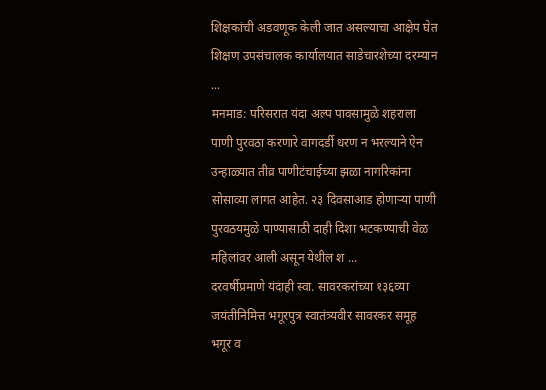शिक्षकांची अडवणूक केली जात असल्याचा आक्षेप घेत शिक्षण उपसंचालक कार्यालयात साडेचारशेच्या दरम्यान ...
मनमाड: परिसरात यंदा अल्प पावसामुळे शहराला पाणी पुरवठा करणारे वागदर्डी धरण न भरल्याने ऐन उन्हाळ्यात तीव्र पाणीटंचाईच्या झळा नागरिकांना सोसाव्या लागत आहेत. २३ दिवसाआड होणाऱ्या पाणी पुरवठयमुळे पाण्यासाठी दाही दिशा भटकण्याची वेळ महिलांवर आली असून येथील श ...
दरवर्षीप्रमाणे यंदाही स्वा. सावरकरांच्या १३६व्या जयंतीनिमित्त भगूरपुत्र स्वातंत्र्यवीर सावरकर समूह भगूर व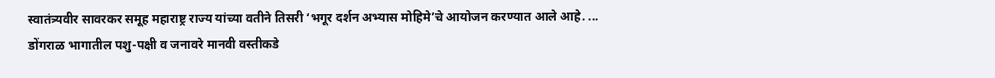स्वातंत्र्यवीर सावरकर समूह महाराष्ट्र राज्य यांच्या वतीने तिसरी ‘भगूर दर्शन अभ्यास मोहिमे’चे आयोजन करण्यात आले आहे. ...
डोंगराळ भागातील पशु-पक्षी व जनावरे मानवी वस्तीकडे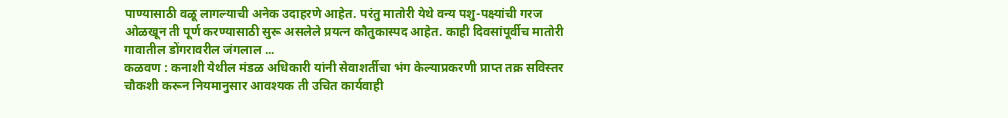पाण्यासाठी वळू लागल्याची अनेक उदाहरणे आहेत. परंतु मातोरी येथे वन्य पशु-पक्ष्यांची गरज ओळखून ती पूर्ण करण्यासाठी सुरू असलेले प्रयत्न कौतुकास्पद आहेत. काही दिवसांपूर्वीच मातोरी गावातील डोंगरावरील जंगलाल ...
कळवण : कनाशी येथील मंडळ अधिकारी यांनी सेवाशर्तीचा भंग केल्याप्रकरणी प्राप्त तक्र सविस्तर चौकशी करून नियमानुसार आवश्यक ती उचित कार्यवाही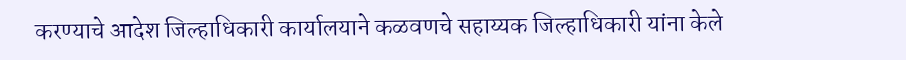करण्याचे आदेश जिल्हाधिकारी कार्यालयाने कळवणचे सहाय्यक जिल्हाधिकारी यांना केले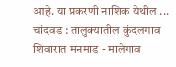आहे. या प्रकरणी नाशिक येथील ...
चांदवड : तालुक्यातील कुंदलगाव शिवारात मनमाड - मालेगाव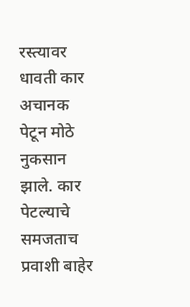रस्त्यावर धावती कार अचानक पेटून मोठे नुकसान झाले. कार पेटल्याचे समजताच प्रवाशी बाहेर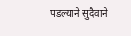पडल्याने सुदैवाने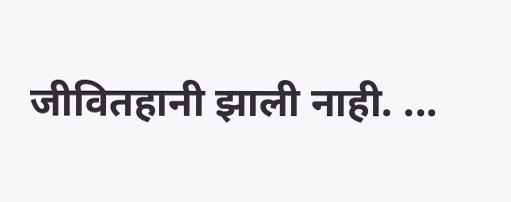जीवितहानी झाली नाही. ...